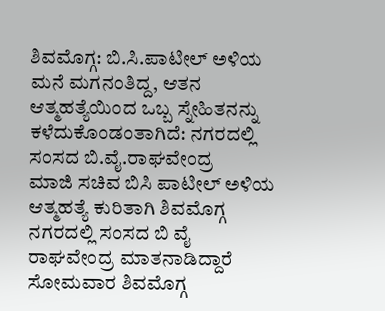ಶಿವಮೊಗ್ಗ: ಬಿ.ಸಿ.ಪಾಟೀಲ್ ಅಳಿಯ ಮನೆ ಮಗನಂತಿದ್ದ, ಆತನ ಆತ್ಮಹತ್ಯೆಯಿಂದ ಒಬ್ಬ ಸ್ನೇಹಿತನನ್ನು ಕಳೆದುಕೊಂಡಂತಾಗಿದೆ: ನಗರದಲ್ಲಿ ಸಂಸದ ಬಿ.ವೈ.ರಾಘವೇಂದ್ರ
ಮಾಜಿ ಸಚಿವ ಬಿಸಿ ಪಾಟೀಲ್ ಅಳಿಯ ಆತ್ಮಹತ್ಯೆ ಕುರಿತಾಗಿ ಶಿವಮೊಗ್ಗ ನಗರದಲ್ಲಿ ಸಂಸದ ಬಿ ವೈ ರಾಘವೇಂದ್ರ ಮಾತನಾಡಿದ್ದಾರೆ ಸೋಮವಾರ ಶಿವಮೊಗ್ಗ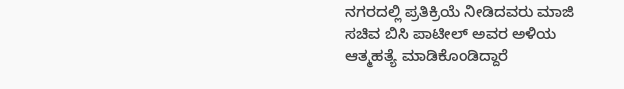ನಗರದಲ್ಲಿ ಪ್ರತಿಕ್ರಿಯೆ ನೀಡಿದವರು ಮಾಜಿ ಸಚಿವ ಬಿಸಿ ಪಾಟೀಲ್ ಅವರ ಅಳಿಯ ಆತ್ಮಹತ್ಯೆ ಮಾಡಿಕೊಂಡಿದ್ದಾರೆ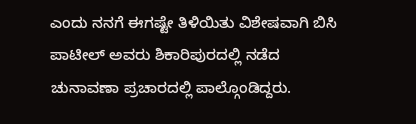ಎಂದು ನನಗೆ ಈಗಷ್ಟೇ ತಿಳಿಯಿತು ವಿಶೇಷವಾಗಿ ಬಿಸಿ ಪಾಟೀಲ್ ಅವರು ಶಿಕಾರಿಪುರದಲ್ಲಿ ನಡೆದ ಚುನಾವಣಾ ಪ್ರಚಾರದಲ್ಲಿ ಪಾಲ್ಗೊಂಡಿದ್ದರು.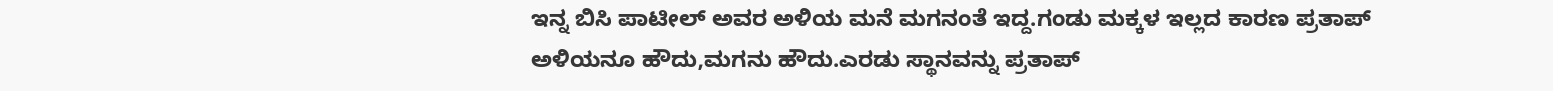ಇನ್ನ ಬಿಸಿ ಪಾಟೀಲ್ ಅವರ ಅಳಿಯ ಮನೆ ಮಗನಂತೆ ಇದ್ದ.ಗಂಡು ಮಕ್ಕಳ ಇಲ್ಲದ ಕಾರಣ ಪ್ರತಾಪ್ ಅಳಿಯನೂ ಹೌದು,ಮಗನು ಹೌದು.ಎರಡು ಸ್ಥಾನವನ್ನು ಪ್ರತಾಪ್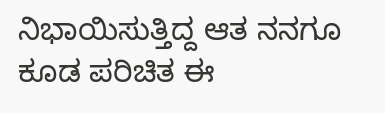ನಿಭಾಯಿಸುತ್ತಿದ್ದ ಆತ ನನಗೂ ಕೂಡ ಪರಿಚಿತ ಈ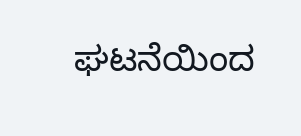ಘಟನೆಯಿಂದ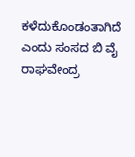ಕಳೆದುಕೊಂಡಂತಾಗಿದೆ ಎಂದು ಸಂಸದ ಬಿ ವೈ ರಾಘವೇಂದ್ರ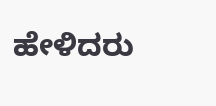ಹೇಳಿದರು